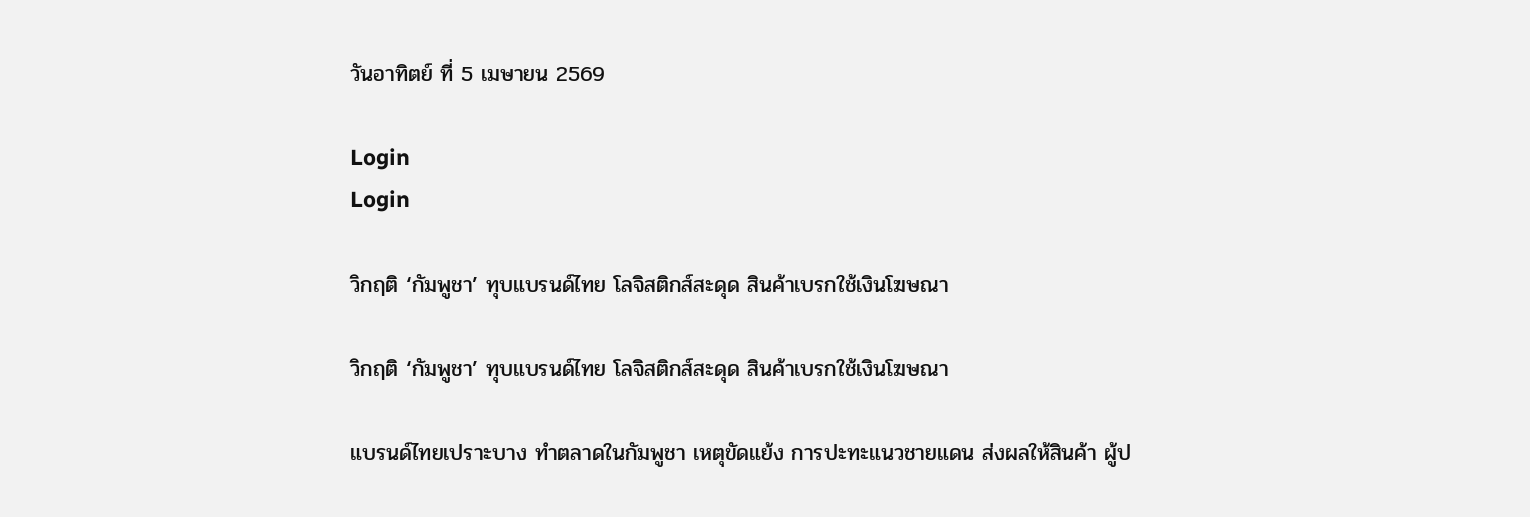วันอาทิตย์ ที่ 5 เมษายน 2569

Login
Login

วิกฤติ ‘กัมพูชา’ ทุบแบรนด์ไทย โลจิสติกส์สะดุด สินค้าเบรกใช้เงินโฆษณา

วิกฤติ ‘กัมพูชา’ ทุบแบรนด์ไทย โลจิสติกส์สะดุด สินค้าเบรกใช้เงินโฆษณา

แบรนด์ไทยเปราะบาง ทำตลาดในกัมพูชา เหตุขัดแย้ง การปะทะแนวชายแดน ส่งผลให้สินค้า ผู้ป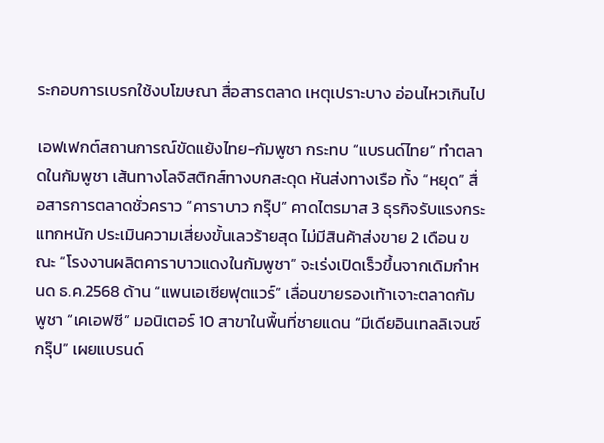ระกอบการเบรกใช้งบโฆษณา สื่อสารตลาด เหตุเปราะบาง อ่อนไหวเกินไป

เอฟเฟกต์สถานการณ์ขัดแย้งไทย-กัมพูชา กระทบ “แบรนด์ไทย” ทำตลาดในกัมพูชา เส้นทางโลจิสติกส์ทางบกสะดุด หันส่งทางเรือ ทั้ง “หยุด” สื่อสารการตลาดชั่วคราว “คาราบาว กรุ๊ป” คาดไตรมาส 3 ธุรกิจรับแรงกระแทกหนัก ประเมินความเสี่ยงขั้นเลวร้ายสุด ไม่มีสินค้าส่งขาย 2 เดือน ขณะ “โรงงานผลิตคาราบาวแดงในกัมพูชา” จะเร่งเปิดเร็วขึ้นจากเดิมกำหนด ธ.ค.2568 ด้าน “แพนเอเซียฟุตแวร์” เลื่อนขายรองเท้าเจาะตลาดกัมพูชา “เคเอฟซี” มอนิเตอร์ 10 สาขาในพื้นที่ชายแดน “มีเดียอินเทลลิเจนซ์กรุ๊ป” เผยแบรนด์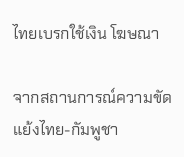ไทยเบรกใช้เงิน โฆษณา

จากสถานการณ์ความขัดแย้งไทย-กัมพูชา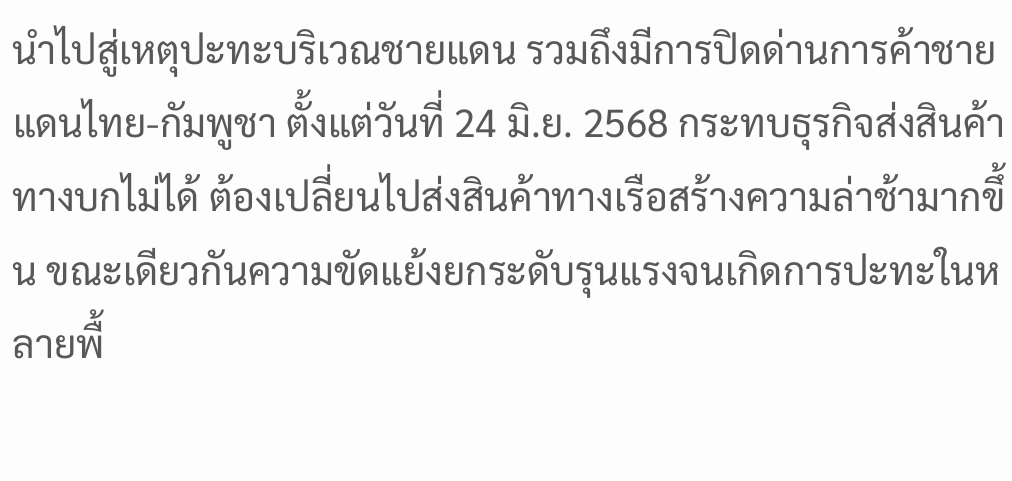นำไปสู่เหตุปะทะบริเวณชายแดน รวมถึงมีการปิดด่านการค้าชายแดนไทย-กัมพูชา ตั้งแต่วันที่ 24 มิ.ย. 2568 กระทบธุรกิจส่งสินค้าทางบกไม่ได้ ต้องเปลี่ยนไปส่งสินค้าทางเรือสร้างความล่าช้ามากขึ้น ขณะเดียวกันความขัดแย้งยกระดับรุนแรงจนเกิดการปะทะในหลายพื้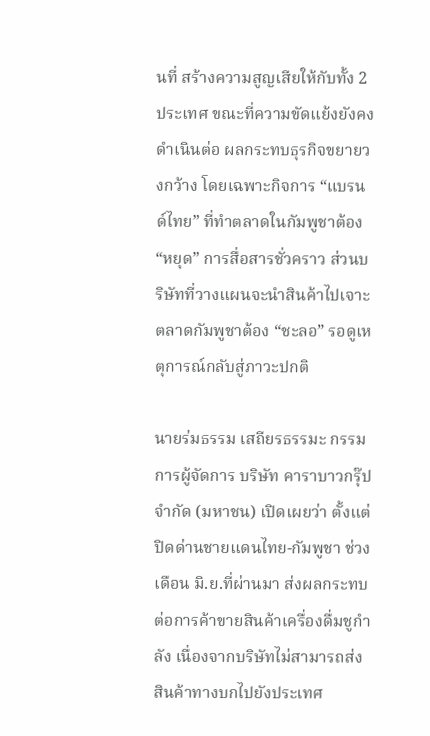นที่ สร้างความสูญเสียให้กับทั้ง 2 ประเทศ ขณะที่ความขัดแย้งยังคงดำเนินต่อ ผลกระทบธุรกิจขยายวงกว้าง โดยเฉพาะกิจการ “แบรนด์ไทย” ที่ทำตลาดในกัมพูชาต้อง “หยุด” การสื่อสารชั่วคราว ส่วนบริษัทที่วางแผนจะนำสินค้าไปเจาะตลาดกัมพูชาต้อง “ชะลอ” รอดูเหตุการณ์กลับสู่ภาวะปกติ

นายร่มธรรม เสถียรธรรมะ กรรมการผู้จัดการ บริษัท คาราบาวกรุ๊ป จำกัด (มหาชน) เปิดเผยว่า ตั้งแต่ปิดด่านชายแดนไทย-กัมพูชา ช่วงเดือน มิ.ย.ที่ผ่านมา ส่งผลกระทบต่อการค้าขายสินค้าเครื่องดื่มชูกำลัง เนื่องจากบริษัทไม่สามารถส่งสินค้าทางบกไปยังประเทศ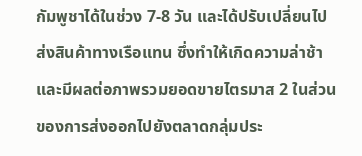กัมพูชาได้ในช่วง 7-8 วัน และได้ปรับเปลี่ยนไปส่งสินค้าทางเรือแทน ซึ่งทำให้เกิดความล่าช้า และมีผลต่อภาพรวมยอดขายไตรมาส 2 ในส่วนของการส่งออกไปยังตลาดกลุ่มประ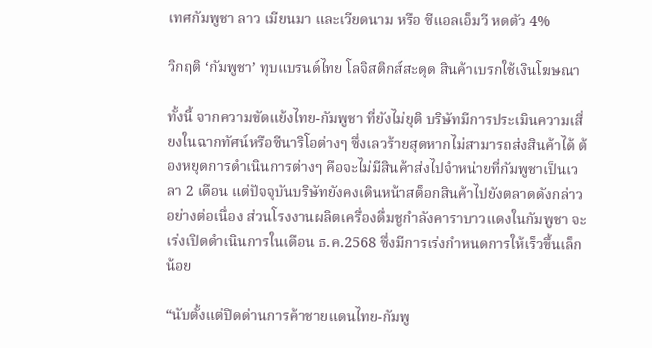เทศกัมพูชา ลาว เมียนมา และเวียดนาม หรือ ซีแอลเอ็มวี หดตัว 4%

วิกฤติ ‘กัมพูชา’ ทุบแบรนด์ไทย โลจิสติกส์สะดุด สินค้าเบรกใช้เงินโฆษณา

ทั้งนี้ จากความขัดแย้งไทย-กัมพูชา ที่ยังไม่ยุติ บริษัทมีการประเมินความเสี่ยงในฉากทัศน์หรือซีนาริโอต่างๆ ซึ่งเลวร้ายสุดหากไม่สามารถส่งสินค้าได้ ต้องหยุดการดำเนินการต่างๆ คือจะไม่มีสินค้าส่งไปจำหน่ายที่กัมพูชาเป็นเวลา 2 เดือน แต่ปัจจุบันบริษัทยังคงเดินหน้าสต็อกสินค้าไปยังตลาดดังกล่าวอย่างต่อเนื่อง ส่วนโรงงานผลิตเครื่องดื่มชูกำลังคาราบาวแดงในกัมพูชา จะเร่งเปิดดำเนินการในเดือน ธ.ค.2568 ซึ่งมีการเร่งกำหนดการให้เร็วขึ้นเล็กน้อย

“นับตั้งแต่ปิดด่านการค้าชายแดนไทย-กัมพู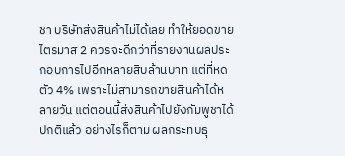ชา บริษัทส่งสินค้าไม่ได้เลย ทำให้ยอดขายไตรมาส 2 ควรจะดีกว่าที่รายงานผลประกอบการไปอีกหลายสิบล้านบาท แต่ที่หดตัว 4% เพราะไม่สามารถขายสินค้าได้หลายวัน แต่ตอนนี้ส่งสินค้าไปยังกัมพูชาได้ปกติแล้ว อย่างไรก็ตาม ผลกระทบธุ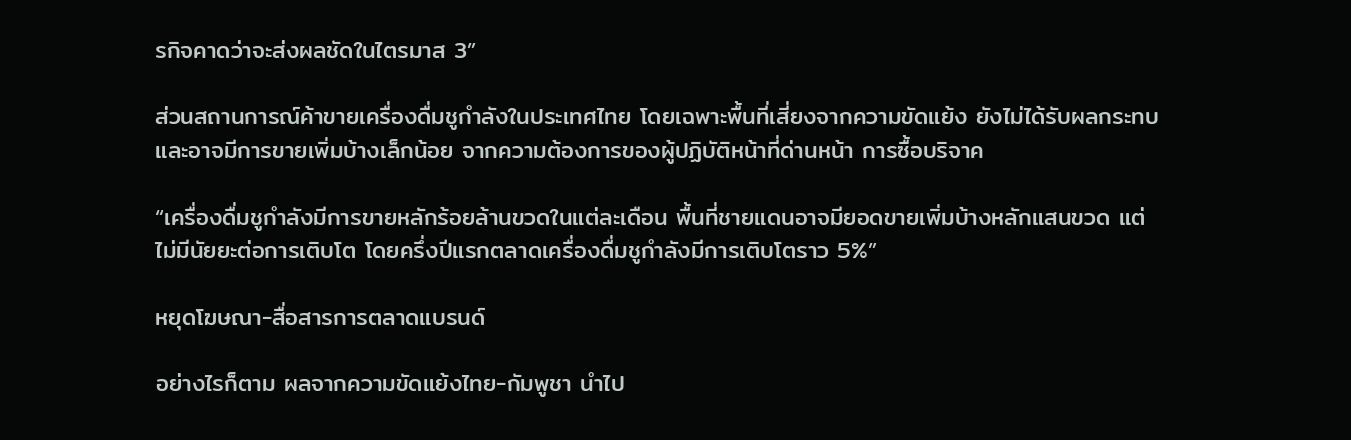รกิจคาดว่าจะส่งผลชัดในไตรมาส 3”

ส่วนสถานการณ์ค้าขายเครื่องดื่มชูกำลังในประเทศไทย โดยเฉพาะพื้นที่เสี่ยงจากความขัดแย้ง ยังไม่ได้รับผลกระทบ และอาจมีการขายเพิ่มบ้างเล็กน้อย จากความต้องการของผู้ปฏิบัติหน้าที่ด่านหน้า การซื้อบริจาค

“เครื่องดื่มชูกำลังมีการขายหลักร้อยล้านขวดในแต่ละเดือน พื้นที่ชายแดนอาจมียอดขายเพิ่มบ้างหลักแสนขวด แต่ไม่มีนัยยะต่อการเติบโต โดยครึ่งปีแรกตลาดเครื่องดื่มชูกำลังมีการเติบโตราว 5%”

หยุดโฆษณา-สื่อสารการตลาดแบรนด์

อย่างไรก็ตาม ผลจากความขัดแย้งไทย-กัมพูชา นำไป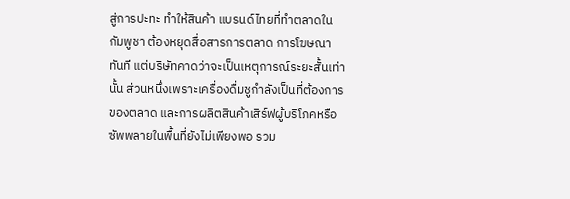สู่การปะทะ ทำให้สินค้า แบรนด์ไทยที่ทำตลาดในกัมพูชา ต้องหยุดสื่อสารการตลาด การโฆษณาทันที แต่บริษัทคาดว่าจะเป็นเหตุการณ์ระยะสั้นเท่านั้น ส่วนหนึ่งเพราะเครื่องดื่มชูกำลังเป็นที่ต้องการของตลาด และการผลิตสินค้าเสิร์ฟผู้บริโภคหรือซัพพลายในพื้นที่ยังไม่เพียงพอ รวม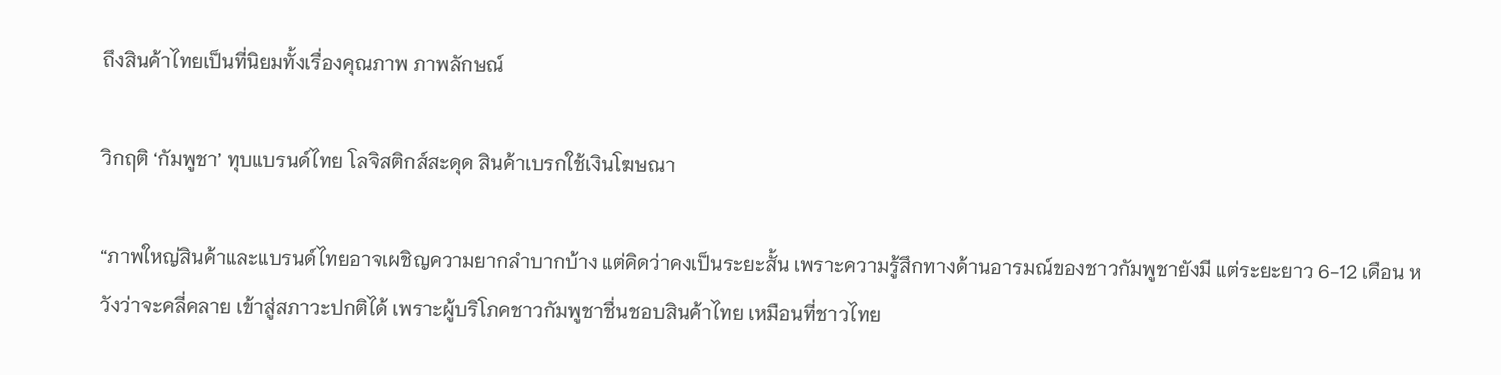ถึงสินค้าไทยเป็นที่นิยมทั้งเรื่องคุณภาพ ภาพลักษณ์

วิกฤติ ‘กัมพูชา’ ทุบแบรนด์ไทย โลจิสติกส์สะดุด สินค้าเบรกใช้เงินโฆษณา

“ภาพใหญ่สินค้าและแบรนด์ไทยอาจเผชิญความยากลำบากบ้าง แต่คิดว่าคงเป็นระยะสั้น เพราะความรู้สึกทางด้านอารมณ์ของชาวกัมพูชายังมี แต่ระยะยาว 6-12 เดือน หวังว่าจะคลี่คลาย เข้าสู่สภาวะปกติได้ เพราะผู้บริโภคชาวกัมพูชาชื่นชอบสินค้าไทย เหมือนที่ชาวไทย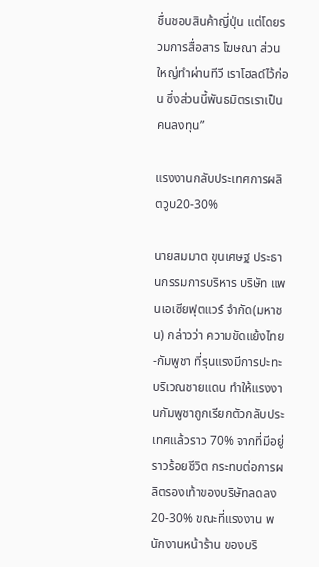ชื่นชอบสินค้าญี่ปุ่น แต่โดยรวมการสื่อสาร โฆษณา ส่วนใหญ่ทำผ่านทีวี เราโฮลด์ไว้ก่อน ซึ่งส่วนนี้พันธมิตรเราเป็นคนลงทุน”

แรงงานกลับประเทศการผลิตวูบ20-30%

นายสมมาต ขุนเศษฐ ประธานกรรมการบริหาร บริษัท แพนเอเซียฟุตแวร์ จำกัด(มหาชน) กล่าวว่า ความขัดแย้งไทย-กัมพูชา ที่รุนแรงมีการปะทะบริเวณชายแดน ทำให้แรงงานกัมพูชาถูกเรียกตัวกลับประเทศแล้วราว 70% จากที่มีอยู่ราวร้อยชีวิต กระทบต่อการผลิตรองเท้าของบริษัทลดลง 20-30% ขณะที่แรงงาน พนักงานหน้าร้าน ของบริ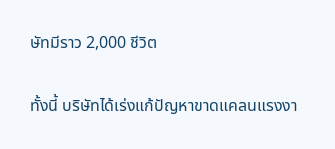ษัทมีราว 2,000 ชีวิต

ทั้งนี้ บริษัทได้เร่งแก้ปัญหาขาดแคลนแรงงา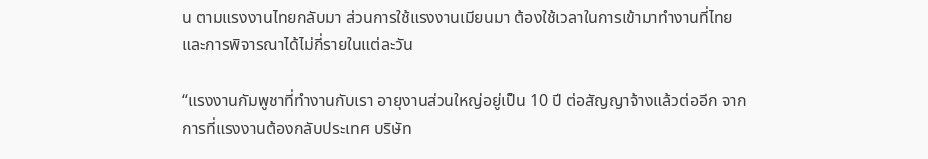น ตามแรงงานไทยกลับมา ส่วนการใช้แรงงานเมียนมา ต้องใช้เวลาในการเข้ามาทำงานที่ไทยและการพิจารณาได้ไม่กี่รายในแต่ละวัน

“แรงงานกัมพูชาที่ทำงานกับเรา อายุงานส่วนใหญ่อยู่เป็น 10 ปี ต่อสัญญาจ้างแล้วต่ออีก จากการที่แรงงานต้องกลับประเทศ บริษัท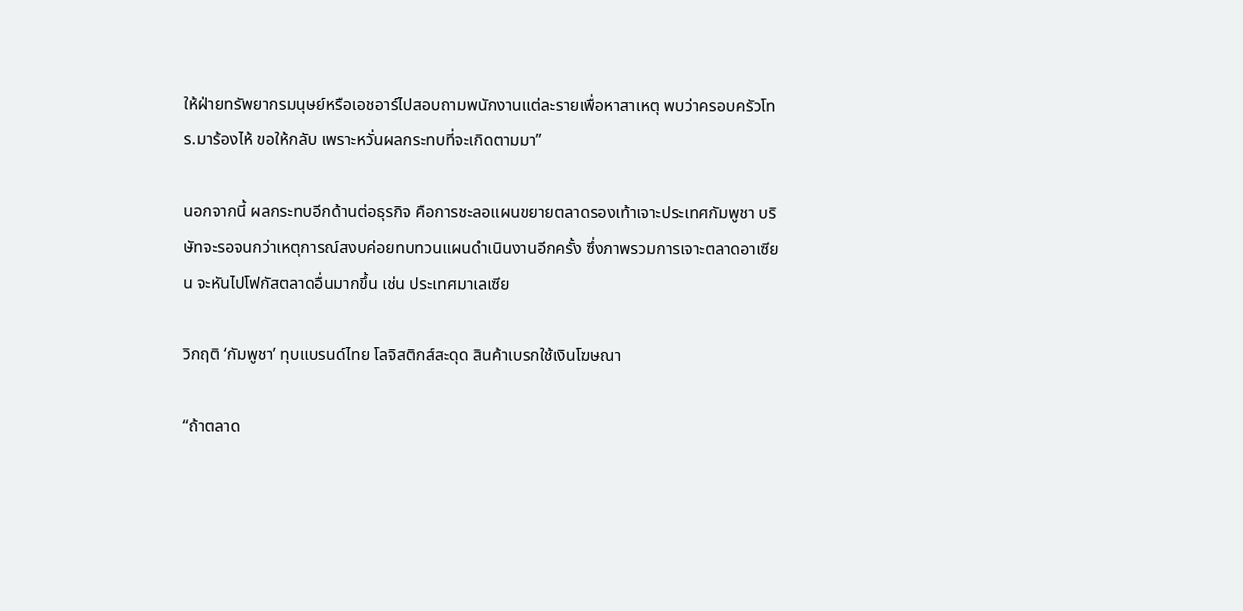ให้ฝ่ายทรัพยากรมนุษย์หรือเอชอาร์ไปสอบถามพนักงานแต่ละรายเพื่อหาสาเหตุ พบว่าครอบครัวโทร.มาร้องไห้ ขอให้กลับ เพราะหวั่นผลกระทบที่จะเกิดตามมา”

นอกจากนี้ ผลกระทบอีกด้านต่อธุรกิจ คือการชะลอแผนขยายตลาดรองเท้าเจาะประเทศกัมพูชา บริษัทจะรอจนกว่าเหตุการณ์สงบค่อยทบทวนแผนดำเนินงานอีกครั้ง ซึ่งภาพรวมการเจาะตลาดอาเซียน จะหันไปโฟกัสตลาดอื่นมากขึ้น เช่น ประเทศมาเลเซีย

วิกฤติ ‘กัมพูชา’ ทุบแบรนด์ไทย โลจิสติกส์สะดุด สินค้าเบรกใช้เงินโฆษณา

“ถ้าตลาด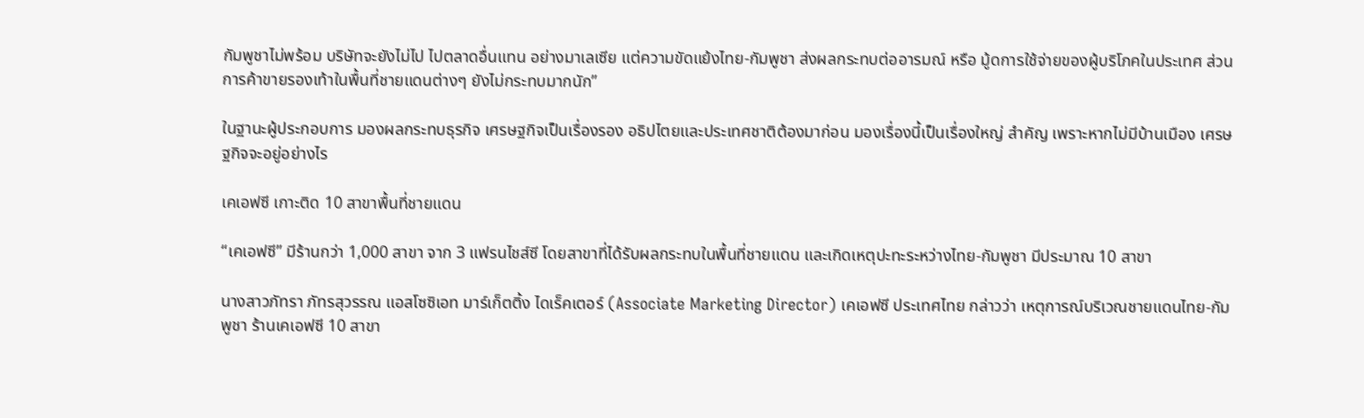กัมพูชาไม่พร้อม บริษัทจะยังไม่ไป ไปตลาดอื่นแทน อย่างมาเลเซีย แต่ความขัดแย้งไทย-กัมพูชา ส่งผลกระทบต่ออารมณ์ หรือ มู้ดการใช้จ่ายของผู้บริโภคในประเทศ ส่วนการค้าขายรองเท้าในพื้นที่ชายแดนต่างๆ ยังไม่กระทบมากนัก”

ในฐานะผู้ประกอบการ มองผลกระทบธุรกิจ เศรษฐกิจเป็นเรื่องรอง อธิปไตยและประเทศชาติต้องมาก่อน มองเรื่องนี้เป็นเรื่องใหญ่ สำคัญ เพราะหากไม่มีบ้านเมือง เศรษฐกิจจะอยู่อย่างไร

เคเอฟซี เกาะติด 10 สาขาพื้นที่ชายแดน

“เคเอฟซี” มีร้านกว่า 1,000 สาขา จาก 3 แฟรนไชส์ซี โดยสาขาที่ได้รับผลกระทบในพื้นที่ชายแดน และเกิดเหตุปะทะระหว่างไทย-กัมพูชา มีประมาณ 10 สาขา

นางสาวภัทรา ภัทรสุวรรณ แอสโซซิเอท มาร์เก็ตติ้ง ไดเร็คเตอร์ (Associate Marketing Director) เคเอฟซี ประเทศไทย กล่าวว่า เหตุการณ์บริเวณชายแดนไทย-กัมพูชา ร้านเคเอฟซี 10 สาขา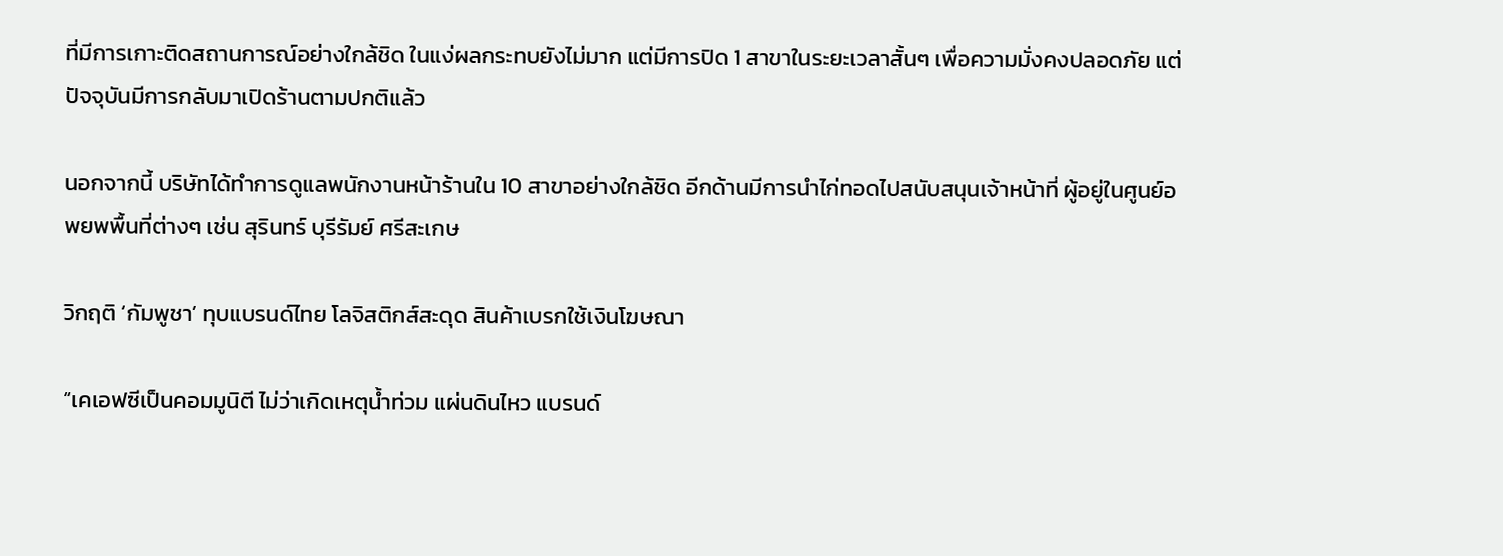ที่มีการเกาะติดสถานการณ์อย่างใกล้ชิด ในแง่ผลกระทบยังไม่มาก แต่มีการปิด 1 สาขาในระยะเวลาสั้นๆ เพื่อความมั่งคงปลอดภัย แต่ปัจจุบันมีการกลับมาเปิดร้านตามปกติแล้ว

นอกจากนี้ บริษัทได้ทำการดูแลพนักงานหน้าร้านใน 10 สาขาอย่างใกล้ชิด อีกด้านมีการนำไก่ทอดไปสนับสนุนเจ้าหน้าที่ ผู้อยู่ในศูนย์อพยพพื้นที่ต่างๆ เช่น สุรินทร์ บุรีรัมย์ ศรีสะเกษ

วิกฤติ ‘กัมพูชา’ ทุบแบรนด์ไทย โลจิสติกส์สะดุด สินค้าเบรกใช้เงินโฆษณา

“เคเอฟซีเป็นคอมมูนิตี ไม่ว่าเกิดเหตุน้ำท่วม แผ่นดินไหว แบรนด์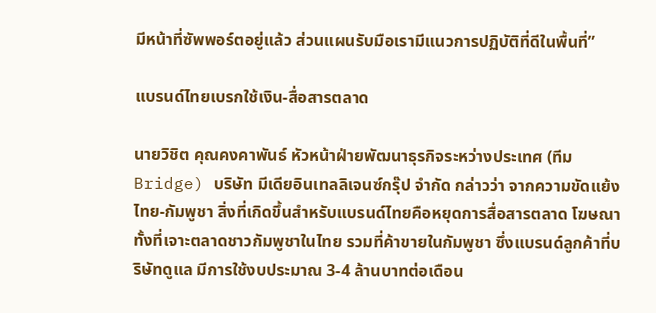มีหน้าที่ซัพพอร์ตอยู่แล้ว ส่วนแผนรับมือเรามีแนวการปฏิบัติที่ดีในพื้นที่”

แบรนด์ไทยเบรกใช้เงิน-สื่อสารตลาด

นายวิชิต คุณคงคาพันธ์ หัวหน้าฝ่ายพัฒนาธุรกิจระหว่างประเทศ (ทีม Bridge) บริษัท มีเดียอินเทลลิเจนซ์กรุ๊ป จำกัด กล่าวว่า จากความขัดแย้งไทย-กัมพูชา สิ่งที่เกิดขึ้นสำหรับแบรนด์ไทยคือหยุดการสื่อสารตลาด โฆษณา ทั้งที่เจาะตลาดชาวกัมพูชาในไทย รวมที่ค้าขายในกัมพูชา ซึ่งแบรนด์ลูกค้าที่บริษัทดูแล มีการใช้งบประมาณ 3-4 ล้านบาทต่อเดือน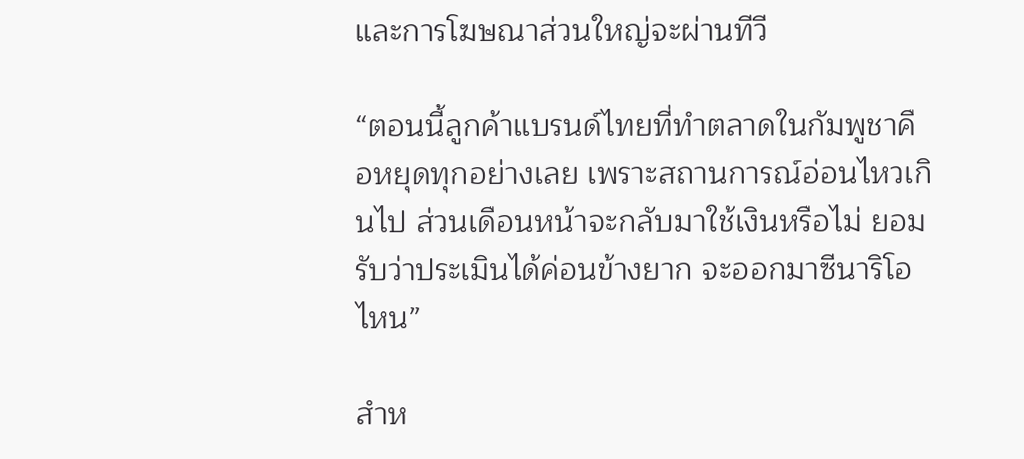และการโฆษณาส่วนใหญ่จะผ่านทีวี

“ตอนนี้ลูกค้าแบรนด์ไทยที่ทำตลาดในกัมพูชาคือหยุดทุกอย่างเลย เพราะสถานการณ์อ่อนไหวเกินไป ส่วนเดือนหน้าจะกลับมาใช้เงินหรือไม่ ยอมรับว่าประเมินได้ค่อนข้างยาก จะออกมาซีนาริโอไหน”

สำห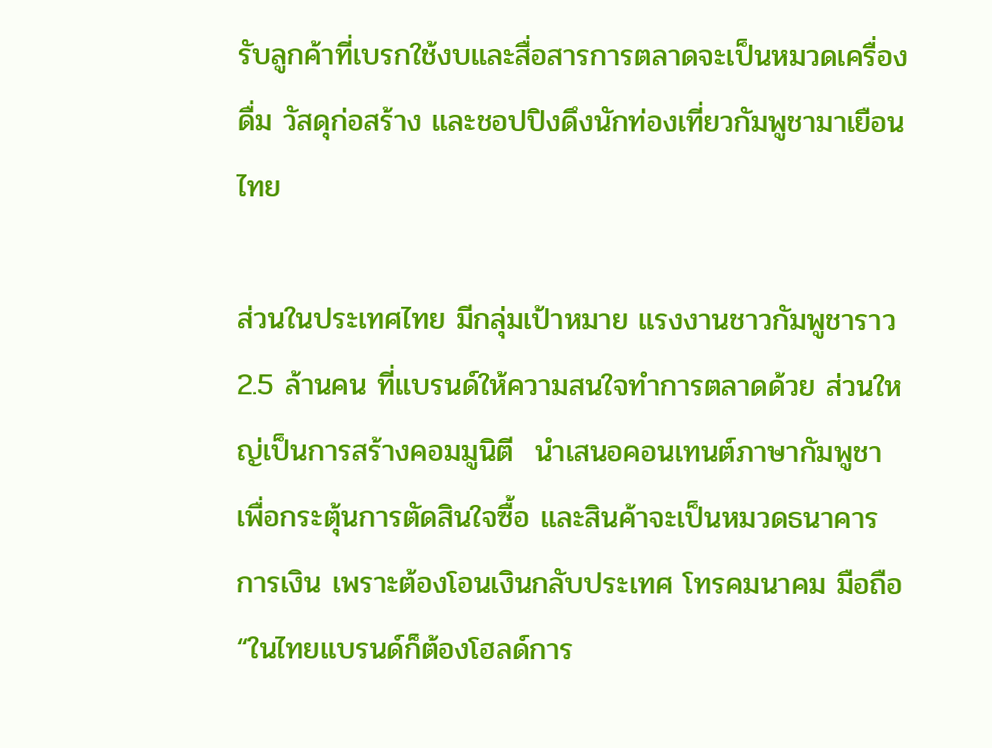รับลูกค้าที่เบรกใช้งบและสื่อสารการตลาดจะเป็นหมวดเครื่องดื่ม วัสดุก่อสร้าง และชอปปิงดึงนักท่องเที่ยวกัมพูชามาเยือนไทย

ส่วนในประเทศไทย มีกลุ่มเป้าหมาย แรงงานชาวกัมพูชาราว 2.5 ล้านคน ที่แบรนด์ให้ความสนใจทำการตลาดด้วย ส่วนใหญ่เป็นการสร้างคอมมูนิตี  นำเสนอคอนเทนต์ภาษากัมพูชา เพื่อกระตุ้นการตัดสินใจซื้อ และสินค้าจะเป็นหมวดธนาคาร การเงิน เพราะต้องโอนเงินกลับประเทศ โทรคมนาคม มือถือ  “ในไทยแบรนด์ก็ต้องโฮลด์การ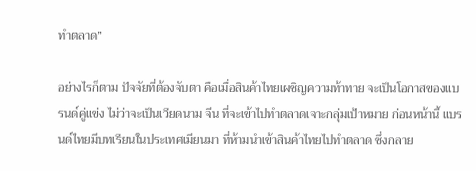ทำตลาด”

อย่างไรก็ตาม ปัจจัยที่ต้องจับตา คือเมื่อสินค้าไทยเผชิญความท้าทาย จะเป็นโอกาสของแบรนด์คู่แข่ง ไม่ว่าจะเป็นเวียดนาม จีน ที่จะเข้าไปทำตลาดเจาะกลุ่มเป้าหมาย ก่อนหน้านี้ แบรนด์ไทยมีบทเรียนในประเทศเมียนมา ที่ห้ามนำเข้าสินค้าไทยไปทำตลาด ซึ่งกลาย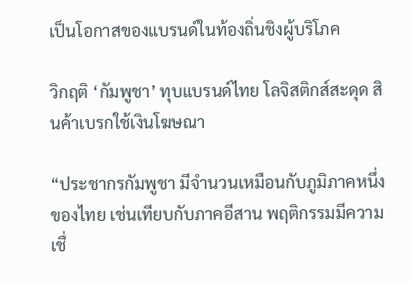เป็นโอกาสของแบรนด์ในท้องถิ่นชิงผู้บริโภค

วิกฤติ ‘กัมพูชา’ ทุบแบรนด์ไทย โลจิสติกส์สะดุด สินค้าเบรกใช้เงินโฆษณา

“ประชากรกัมพูชา มีจำนวนเหมือนกับภูมิภาคหนึ่งของไทย เช่นเทียบกับภาคอีสาน พฤติกรรมมีความเชื่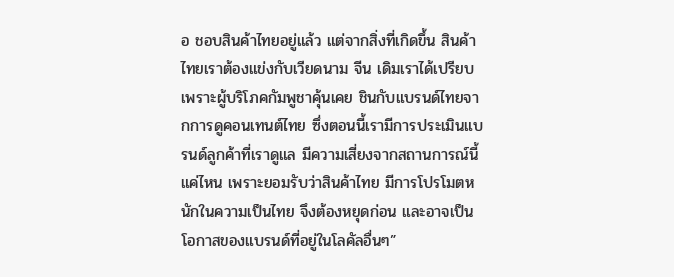อ ชอบสินค้าไทยอยู่แล้ว แต่จากสิ่งที่เกิดขึ้น สินค้าไทยเราต้องแข่งกับเวียดนาม จีน เดิมเราได้เปรียบเพราะผู้บริโภคกัมพูชาคุ้นเคย ชินกับแบรนด์ไทยจากการดูคอนเทนต์ไทย ซึ่งตอนนี้เรามีการประเมินแบรนด์ลูกค้าที่เราดูแล มีความเสี่ยงจากสถานการณ์นี้แค่ไหน เพราะยอมรับว่าสินค้าไทย มีการโปรโมตหนักในความเป็นไทย จึงต้องหยุดก่อน และอาจเป็นโอกาสของแบรนด์ที่อยู่ในโลคัลอื่นๆ”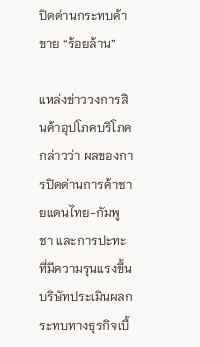ปิดด่านกระทบค้าขาย “ร้อยล้าน”

แหล่งข่าววงการสินค้าอุปโภคบริโภค กล่าวว่า ผลของการปิดด่านการค้าชายแดนไทย-กัมพูชา และการปะทะที่มีความรุนแรงขึ้น บริษัทประเมินผลกระทบทางธุรกิจเบื้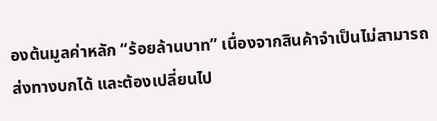องต้นมูลค่าหลัก “ร้อยล้านบาท” เนื่องจากสินค้าจำเป็นไม่สามารถส่งทางบกได้ และต้องเปลี่ยนไป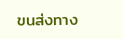ขนส่งทาง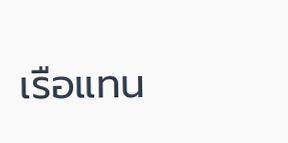เรือแทน